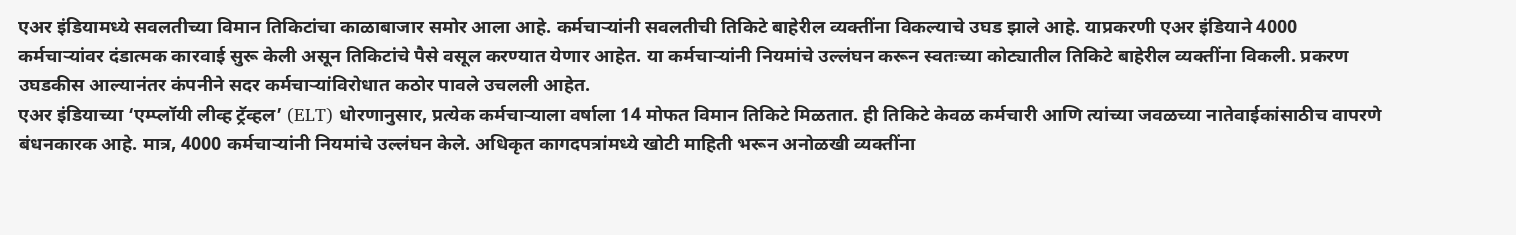एअर इंडियामध्ये सवलतीच्या विमान तिकिटांचा काळाबाजार समोर आला आहे. कर्मचाऱ्यांनी सवलतीची तिकिटे बाहेरील व्यक्तींना विकल्याचे उघड झाले आहे. याप्रकरणी एअर इंडियाने 4000 कर्मचाऱ्यांवर दंडात्मक कारवाई सुरू केली असून तिकिटांचे पैसे वसूल करण्यात येणार आहेत. या कर्मचाऱ्यांनी नियमांचे उल्लंघन करून स्वतःच्या कोट्यातील तिकिटे बाहेरील व्यक्तींना विकली. प्रकरण उघडकीस आल्यानंतर कंपनीने सदर कर्मचाऱ्यांविरोधात कठोर पावले उचलली आहेत.
एअर इंडियाच्या ‘एम्प्लॉयी लीव्ह ट्रॅव्हल’ (ELT) धोरणानुसार, प्रत्येक कर्मचाऱ्याला वर्षाला 14 मोफत विमान तिकिटे मिळतात. ही तिकिटे केवळ कर्मचारी आणि त्यांच्या जवळच्या नातेवाईकांसाठीच वापरणे बंधनकारक आहे. मात्र, 4000 कर्मचाऱ्यांनी नियमांचे उल्लंघन केले. अधिकृत कागदपत्रांमध्ये खोटी माहिती भरून अनोळखी व्यक्तींना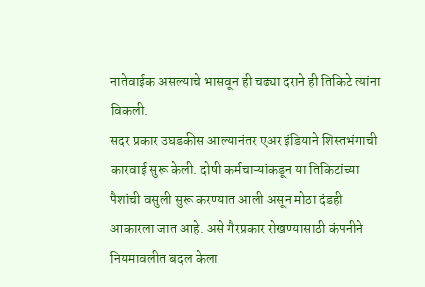नातेवाईक असल्याचे भासवून ही चढ्या दराने ही तिकिटे त्यांना विकली.
सदर प्रकार उघडकीस आल्यानंतर एअर इंडियाने शिस्तभंगाची कारवाई सुरू केली. दोषी कर्मचाऱ्यांकडून या तिकिटांच्या पैशांची वसुली सुरू करण्यात आली असून मोठा दंडही आकारला जात आहे. असे गैरप्रकार रोखण्यासाठी कंपनीने नियमावलीत बदल केला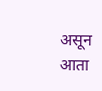असून आता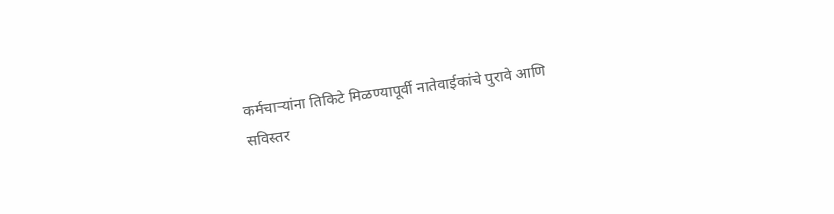कर्मचाऱ्यांना तिकिटे मिळण्यापूर्वी नातेवाईकांचे पुरावे आणि सविस्तर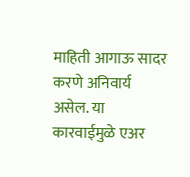माहिती आगाऊ सादर करणे अनिवार्य असेल. या कारवाईमुळे एअर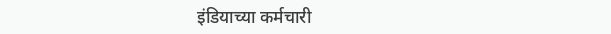इंडियाच्या कर्मचारी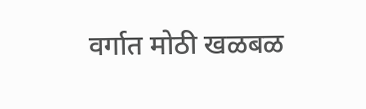वर्गात मोठी खळबळ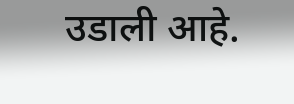उडाली आहे.